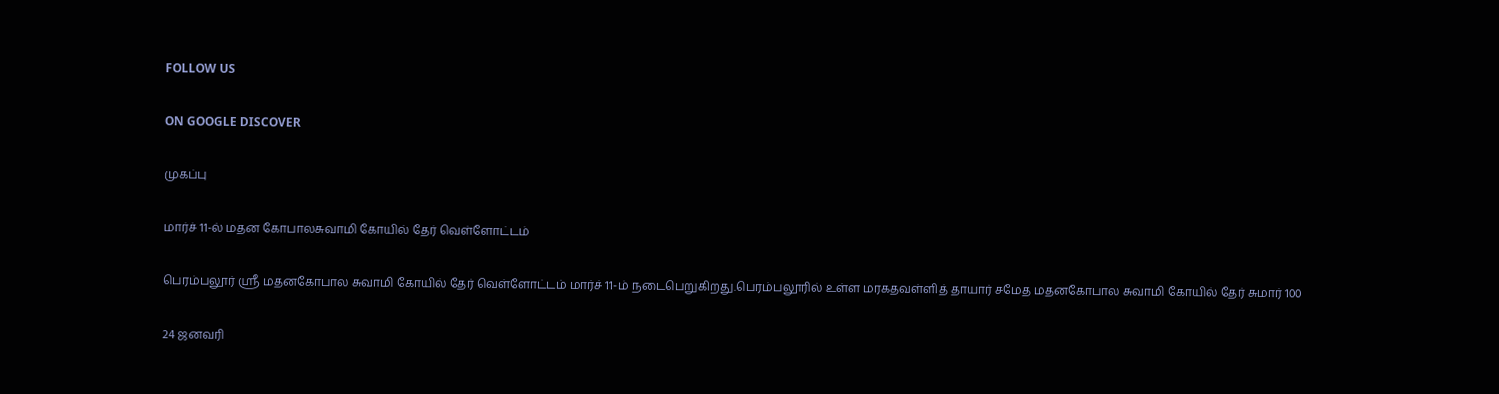FOLLOW US

ON GOOGLE DISCOVER

முகப்பு

மார்ச் 11-ல் மதன கோபாலசுவாமி கோயில் தேர் வெள்ளோட்டம்

பெரம்பலூர் ஸ்ரீ மதனகோபால சுவாமி கோயில் தேர் வெள்ளோட்டம் மார்ச் 11-ம் நடைபெறுகிறது.பெரம்பலூரில் உள்ள மரகதவள்ளித் தாயார் சமேத மதனகோபால சுவாமி கோயில் தேர் சுமார் 100

24 ஜனவரி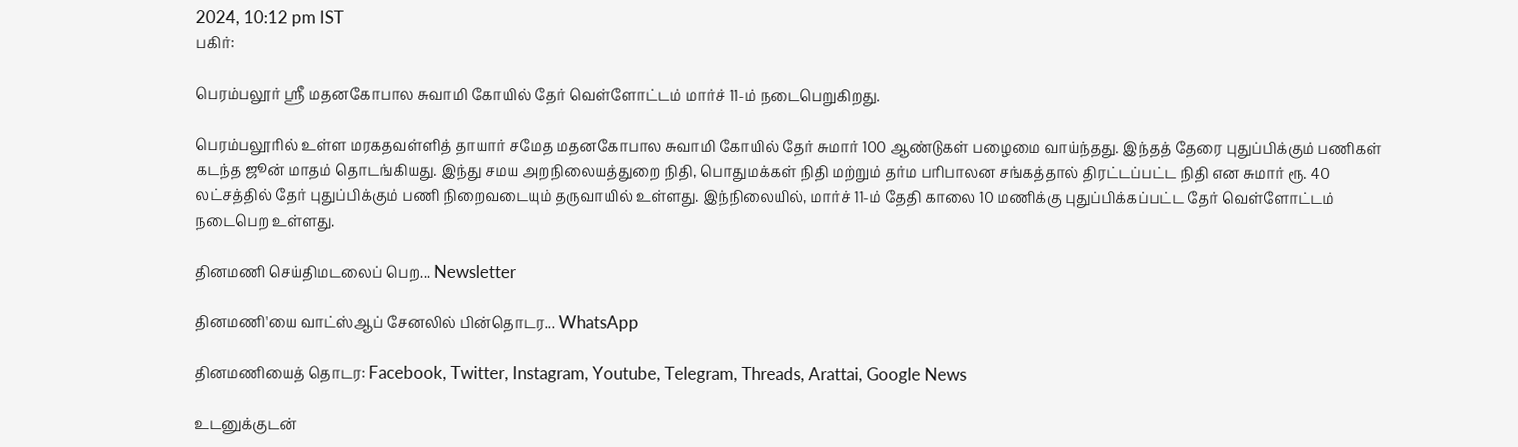2024, 10:12 pm IST
பகிர்:

பெரம்பலூர் ஸ்ரீ மதனகோபால சுவாமி கோயில் தேர் வெள்ளோட்டம் மார்ச் 11-ம் நடைபெறுகிறது.

பெரம்பலூரில் உள்ள மரகதவள்ளித் தாயார் சமேத மதனகோபால சுவாமி கோயில் தேர் சுமார் 100 ஆண்டுகள் பழைமை வாய்ந்தது. இந்தத் தேரை புதுப்பிக்கும் பணிகள் கடந்த ஜூன் மாதம் தொடங்கியது. இந்து சமய அறநிலையத்துறை நிதி, பொதுமக்கள் நிதி மற்றும் தர்ம பரிபாலன சங்கத்தால் திரட்டப்பட்ட நிதி என சுமார் ரூ. 40 லட்சத்தில் தேர் புதுப்பிக்கும் பணி நிறைவடையும் தருவாயில் உள்ளது. இந்நிலையில், மார்ச் 11-ம் தேதி காலை 10 மணிக்கு புதுப்பிக்கப்பட்ட தேர் வெள்ளோட்டம் நடைபெற உள்ளது.

தினமணி செய்திமடலைப் பெற... Newsletter

தினமணி'யை வாட்ஸ்ஆப் சேனலில் பின்தொடர... WhatsApp

தினமணியைத் தொடர: Facebook, Twitter, Instagram, Youtube, Telegram, Threads, Arattai, Google News

உடனுக்குடன்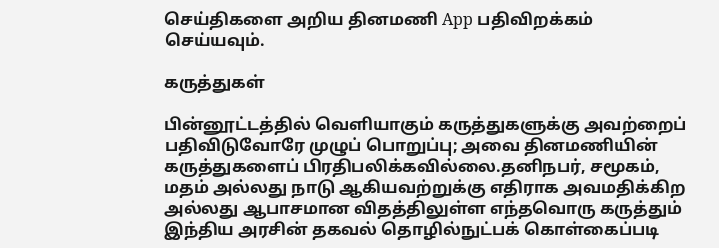செய்திகளை அறிய தினமணி App பதிவிறக்கம் செய்யவும்.

கருத்துகள்

பின்னூட்டத்தில் வெளியாகும் கருத்துகளுக்கு அவற்றைப் பதிவிடுவோரே முழுப் பொறுப்பு; அவை தினமணியின் கருத்துகளைப் பிரதிபலிக்கவில்லை.தனிநபர், சமூகம், மதம் அல்லது நாடு ஆகியவற்றுக்கு எதிராக அவமதிக்கிற அல்லது ஆபாசமான விதத்திலுள்ள எந்தவொரு கருத்தும் இந்திய அரசின் தகவல் தொழில்நுட்பக் கொள்கைப்படி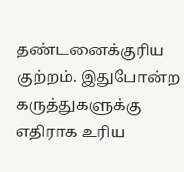தண்டனைக்குரிய குற்றம். இதுபோன்ற கருத்துகளுக்கு எதிராக உரிய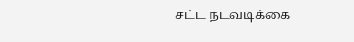சட்ட நடவடிக்கை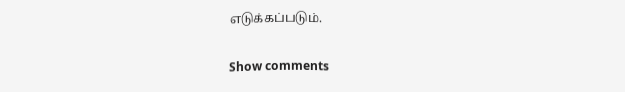எடுக்கப்படும்.

Show comments